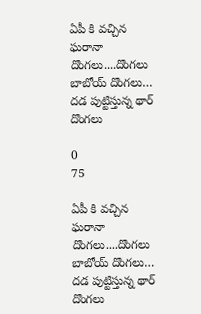ఏపీ కి వచ్చిన ఘరానా దొంగలు....దొంగలు బాబోయ్‌ దొంగలు… దడ పుట్టిస్తున్న థార్‌ దొంగలు

0
75

ఏపీ కి వచ్చిన ఘరానా దొంగలు....దొంగలు బాబోయ్‌ దొంగలు… దడ పుట్టిస్తున్న థార్‌ దొంగలు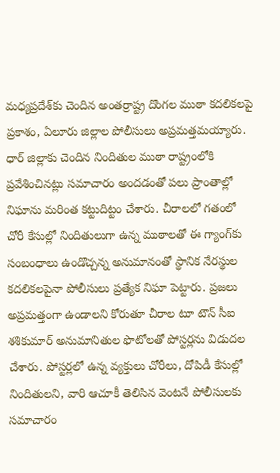మధ్యప్రదేశ్‌కు చెందిన అంతర్రాష్ట్ర దొంగల ముఠా కదలికలపై ప్రకాశం, ఏలూరు జిల్లాల పోలీసులు అప్రమత్తమయ్యారు. ధార్ జిల్లాకు చెందిన నిందితుల ముఠా రాష్ట్రంలోకి ప్రవేశించినట్లు సమాచారం అందడంతో పలు ప్రాంతాల్లో నిఘాను మరింత కట్టుదిట్టం చేశారు. చీరాలలో గతంలో చోరీ కేసుల్లో నిందితులుగా ఉన్న ముఠాలతో ఈ గ్యాంగ్‌కు సంబంధాలు ఉండొచ్చన్న అనుమానంతో స్థానిక నేరస్థుల కదలికలపైనా పోలీసులు ప్రత్యేక నిఘా పెట్టారు. ప్రజలు అప్రమత్తంగా ఉండాలని కోరుతూ చీరాల టూ టౌన్ సీఐ శశికుమార్ అనుమానితుల ఫొటోలతో పోస్టర్లను విడుదల చేశారు. పోస్టర్లలో ఉన్న వ్యక్తులు చోరీలు, దోపిడీ కేసుల్లో నిందితులని, వారి ఆచూకీ తెలిసిన వెంటనే పోలీసులకు సమాచారం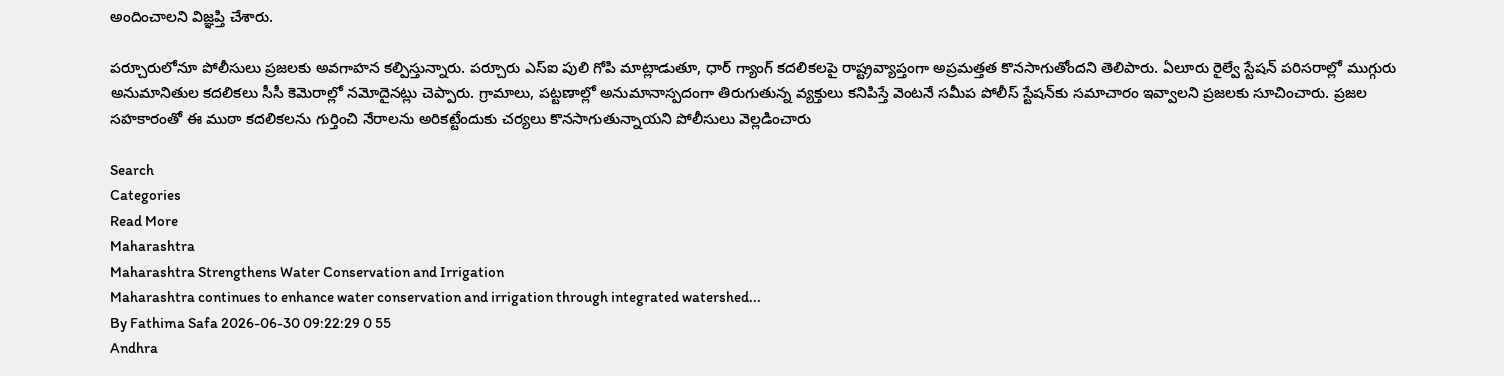అందించాలని విజ్ఞప్తి చేశారు.

పర్చూరులోనూ పోలీసులు ప్రజలకు అవగాహన కల్పిస్తున్నారు. పర్చూరు ఎస్‌ఐ పులి గోపి మాట్లాడుతూ, ధార్ గ్యాంగ్ కదలికలపై రాష్ట్రవ్యాప్తంగా అప్రమత్తత కొనసాగుతోందని తెలిపారు. ఏలూరు రైల్వే స్టేషన్ పరిసరాల్లో ముగ్గురు అనుమానితుల కదలికలు సీసీ కెమెరాల్లో నమోదైనట్లు చెప్పారు. గ్రామాలు, పట్టణాల్లో అనుమానాస్పదంగా తిరుగుతున్న వ్యక్తులు కనిపిస్తే వెంటనే సమీప పోలీస్ స్టేషన్‌కు సమాచారం ఇవ్వాలని ప్రజలకు సూచించారు. ప్రజల సహకారంతో ఈ ముఠా కదలికలను గుర్తించి నేరాలను అరికట్టేందుకు చర్యలు కొనసాగుతున్నాయని పోలీసులు వెల్లడించారు

Search
Categories
Read More
Maharashtra
Maharashtra Strengthens Water Conservation and Irrigation
Maharashtra continues to enhance water conservation and irrigation through integrated watershed...
By Fathima Safa 2026-06-30 09:22:29 0 55
Andhra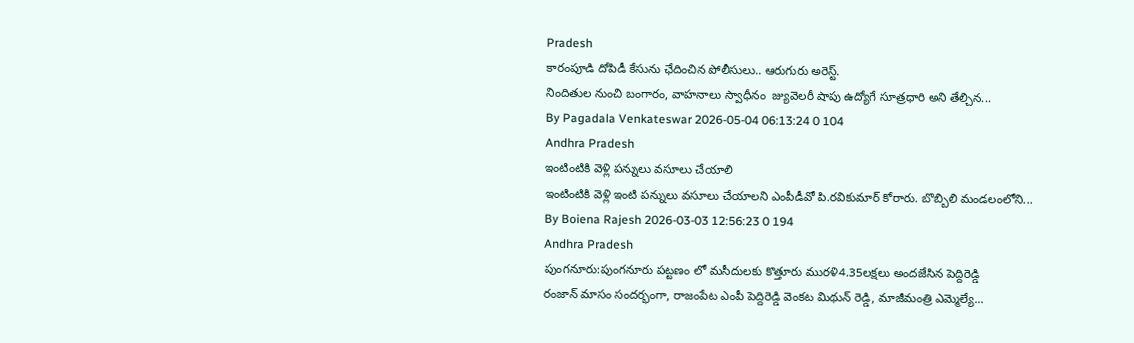Pradesh
కారంపూడి దోపిడీ కేసును ఛేదించిన పోలీసులు.. ఆరుగురు అరెస్ట్.
నిందితుల నుంచి బంగారం, వాహనాలు స్వాధీనం  జ్యువెలరీ షాపు ఉద్యోగే సూత్రధారి అని తేల్చిన...
By Pagadala Venkateswar 2026-05-04 06:13:24 0 104
Andhra Pradesh
ఇంటింటికి వెళ్లి పన్నులు వసూలు చేయాలి
ఇంటింటికి వెళ్లి ఇంటి పన్నులు వసూలు చేయాలని ఎంపీడీవో పి.రవికుమార్ కోరారు. బొబ్బిలి మండలంలోని...
By Boiena Rajesh 2026-03-03 12:56:23 0 194
Andhra Pradesh
పుంగనూరు:పుంగనూరు పట్టణం లో మసీదులకు కొత్తూరు మురళి4.35లక్షలు అందజేసిన పెద్దిరెడ్డి
రంజాన్ మాసం సందర్భంగా, రాజంపేట ఎంపీ పెద్దిరెడ్డి వెంకట మిథున్ రెడ్డి, మాజీమంత్రి ఎమ్మెల్యే...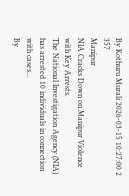By Kothuru Murali 2026-03-15 10:27:00 2 357
Manipur
NIA Cracks Down on Manipur Violence with Key Arrests.
The National Investigation Agency (NIA) has arrested 10 individuals in connection with cases...
By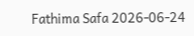Fathima Safa 2026-06-24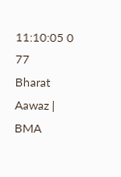11:10:05 0 77
Bharat Aawaz | BMA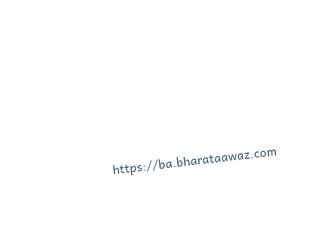https://ba.bharataawaz.com